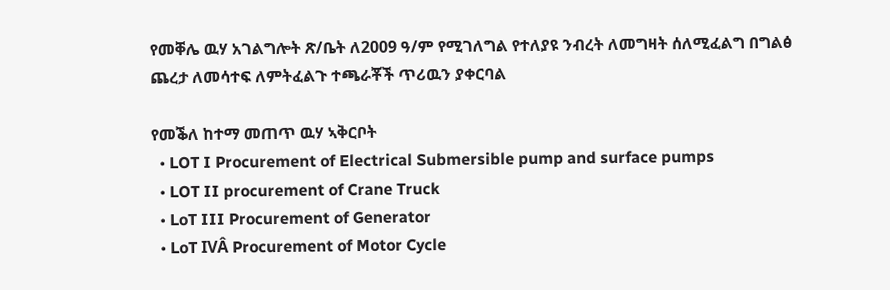የመቐሌ ዉሃ አገልግሎት ጽ/ቤት ለ2009 ዓ/ም የሚገለግል የተለያዩ ንብረት ለመግዛት ሰለሚፈልግ በግልፅ ጨረታ ለመሳተፍ ለምትፈልጉ ተጫራቾች ጥሪዉን ያቀርባል

የመቕለ ከተማ መጠጥ ዉሃ ኣቅርቦት
  • LOT I Procurement of Electrical Submersible pump and surface pumps
  • LOT II procurement of Crane Truck
  • LoT III Procurement of Generator
  • LoT IVÂ Procurement of Motor Cycle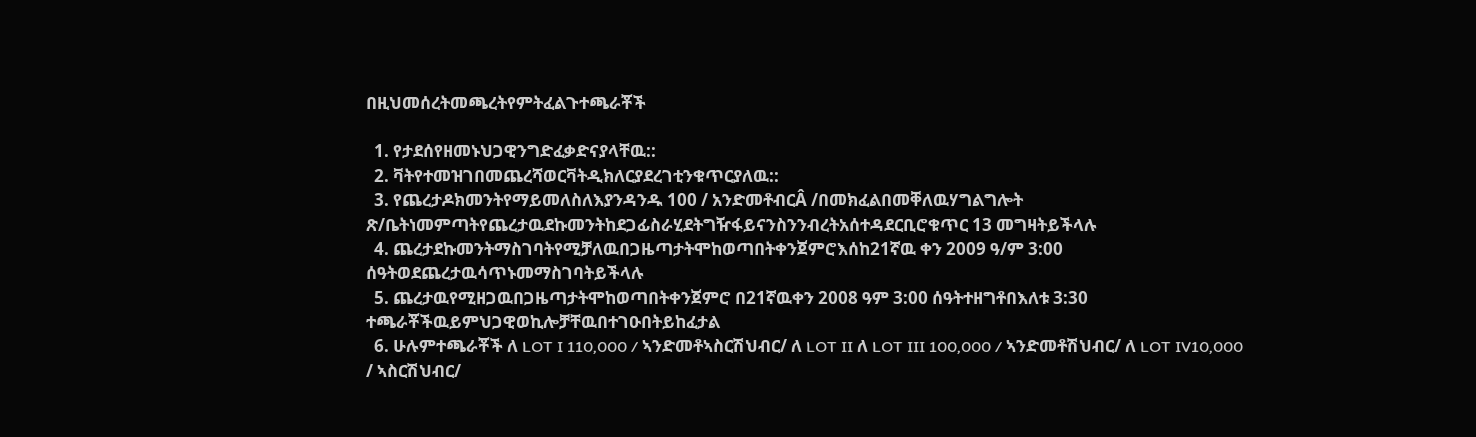በዚህመሰረትመጫረትየምትፈልጉተጫራቾች

  1. የታደሰየዘመኑህጋዊንግድፈቃድናያላቸዉ::
  2. ቫትየተመዝገበመጨረሻወርቫትዲክለርያደረገቲንቁጥርያለዉ::
  3. የጨረታዶክመንትየማይመለስለእያንዳንዱ 100 / አንድመቶብርÂ /በመክፈልበመቐለዉሃግልግሎት ጽ/ቤትነመምጣትየጨረታዉደኩመንትከደጋፊስራሂደትግዥፋይናንስንንብረትአሰተዳደርቢሮቁጥር 13 መግዛትይችላሉ
  4. ጨረታደኩመንትማስገባትየሚቻለዉበጋዜጣታትሞከወጣበትቀንጀምሮእሰከ21ኛዉ ቀን 2009 ዓ/ም 3:00 ሰዓትወደጨረታዉሳጥኑመማስገባትይችላሉ
  5. ጨረታዉየሚዘጋዉበጋዜጣታትሞከወጣበትቀንጀምሮ በ21ኛዉቀን 2008 ዓም 3:00 ሰዓትተዘግቶበእለቱ 3:30 ተጫራቾችዉይምህጋዊወኪሎቻቸዉበተገዑበትይከፈታል
  6. ሁሉምተጫራቾች ለ LOT I 110,000 / ኣንድመቶኣስርሽህብር/ ለ LOT II ለ LOT III 100,000 / ኣንድመቶሽህብር/ ለ LOT IV10,000 / ኣስርሽህብር/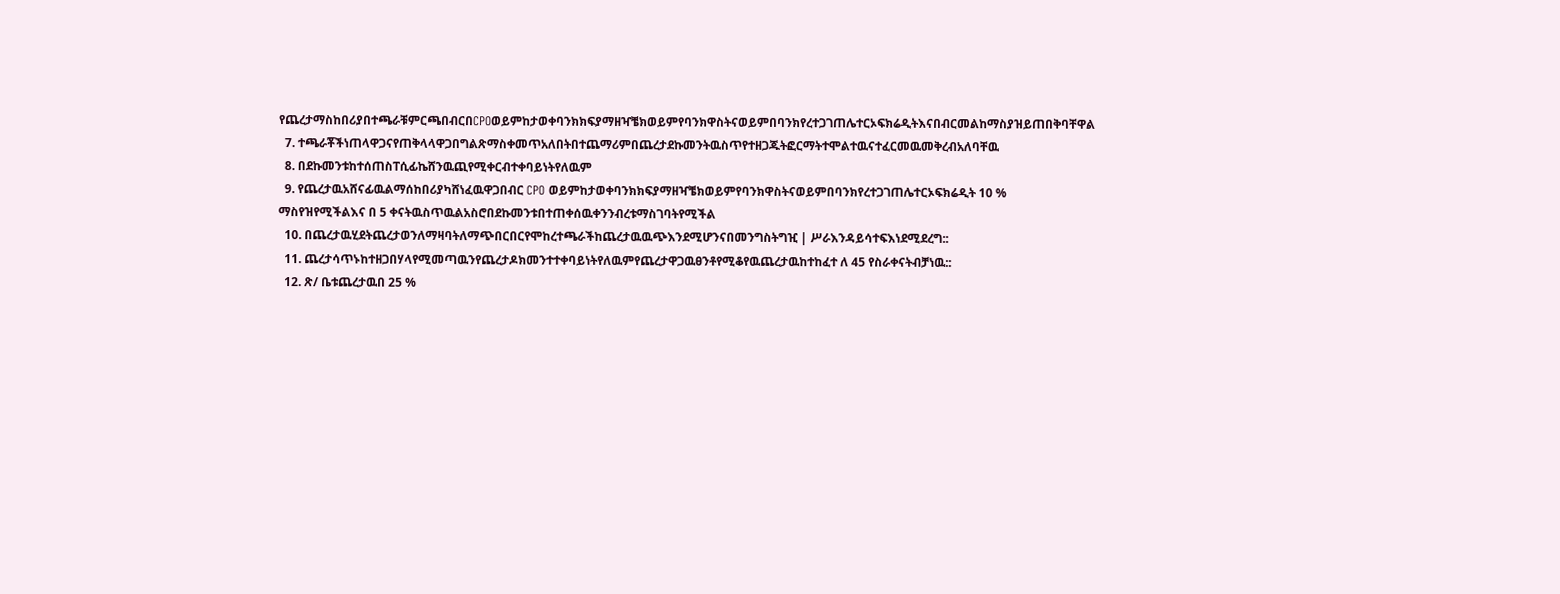የጨረታማስከበሪያበተጫራቹምርጫበብርበCPOወይምከታወቀባንክክፍያማዘዣቼክወይምየባንክዋስትናወይምበባንክየረተጋገጠሌተርኦፍክሬዲትእናበብርመልከማስያዝይጠበቅባቸዋል
  7. ተጫራቾችነጠላዋጋናየጠቅላላዋጋበግልጽማስቀመጥአለበትበተጨማሪምበጨረታደኩመንትዉስጥየተዘጋጁትፎርማትተሞልተዉናተፈርመዉመቅረብአለባቸዉ
  8. በደኩመንቱከተሰጠስፐሲፊኬሸንዉጪየሚቀርብተቀባይነትየለዉም
  9. የጨረታዉአሸናፊዉልማሰከበሪያካሸነፈዉዋጋበብር CPO ወይምከታወቀባንክክፍያማዘዣቼክወይምየባንክዋስትናወይምበባንክየረተጋገጠሌተርኦፍክሬዲት 10 % ማስየዝየሚችልእና በ 5 ቀናትዉስጥዉልአስሮበደኩመንቱበተጠቀሰዉቀንንብረቱማስገባትየሚችል
  10. በጨረታዉሂደትጨረታወንለማዛባትለማጭበርበርየሞከረተጫራችከጨረታዉዉጭእንደሚሆንናበመንግስትግዢ | ሥራእንዳይሳተፍእነደሚደረግ::
  11. ጨረታሳጥኑከተዘጋበሃላየሚመጣዉንየጨረታዶክመንተተቀባይነትየለዉምየጨረታዋጋዉፀንቶየሚቆየዉጨረታዉከተከፈተ ለ 45 የስራቀናትብቻነዉ::
  12. ጽ/ ቤቱጨረታዉበ 25 %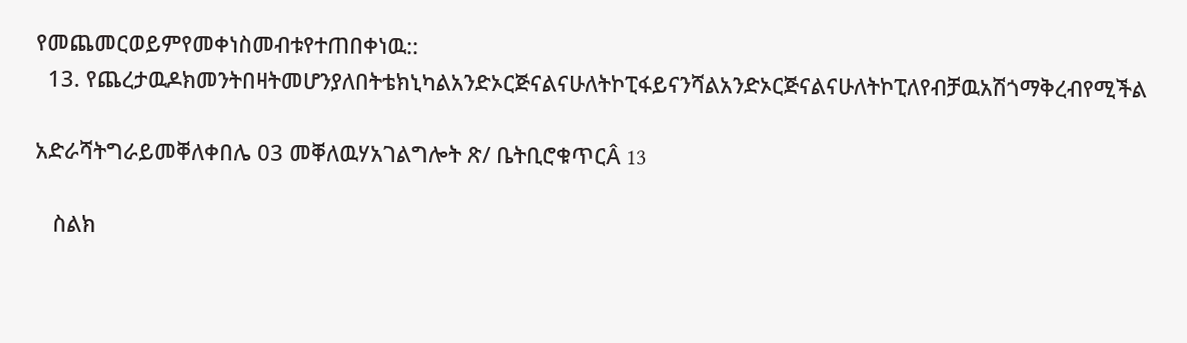የመጨመርወይምየመቀነስመብቱየተጠበቀነዉ::
  13. የጨረታዉዶክመንትበዛትመሆንያለበትቴክኒካልአንድኦርጅናልናሁለትኮፒፋይናንሻልአንድኦርጅናልናሁለትኮፒለየብቻዉአሽጎማቅረብየሚችል

አድራሻትግራይመቐለቀበሌ 03 መቐለዉሃአገልግሎት ጽ/ ቤትቢሮቁጥርÂ 13

   ስልክ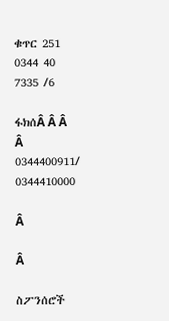ቁጥር 251 0344 40 7335 /6

ፋክሰÂ Â Â Â 0344400911/ 0344410000

Â

Â

ስፖንሰሮች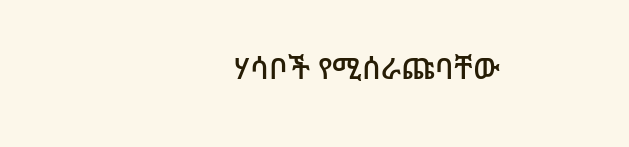ሃሳቦች የሚሰራጩባቸው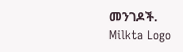መንገዶች.
Milkta Logo